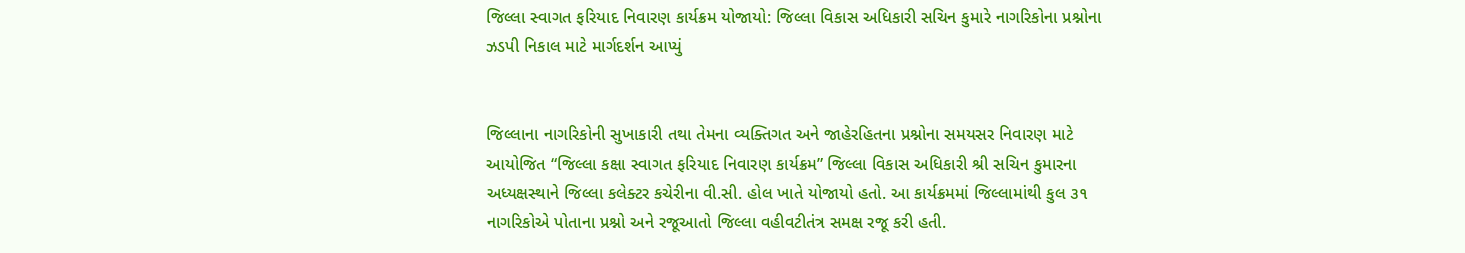જિલ્લા સ્વાગત ફરિયાદ નિવારણ કાર્યક્રમ યોજાયો: જિલ્લા વિકાસ અધિકારી સચિન કુમારે નાગરિકોના પ્રશ્નોના ઝડપી નિકાલ માટે માર્ગદર્શન આપ્યું


જિલ્લાના નાગરિકોની સુખાકારી તથા તેમના વ્યક્તિગત અને જાહેરહિતના પ્રશ્નોના સમયસર નિવારણ માટે આયોજિત “જિલ્લા કક્ષા સ્વાગત ફરિયાદ નિવારણ કાર્યક્રમ” જિલ્લા વિકાસ અધિકારી શ્રી સચિન કુમારના અધ્યક્ષસ્થાને જિલ્લા કલેક્ટર કચેરીના વી.સી. હોલ ખાતે યોજાયો હતો. આ કાર્યક્રમમાં જિલ્લામાંથી કુલ ૩૧ નાગરિકોએ પોતાના પ્રશ્નો અને રજૂઆતો જિલ્લા વહીવટીતંત્ર સમક્ષ રજૂ કરી હતી.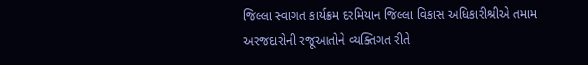જિલ્લા સ્વાગત કાર્યક્રમ દરમિયાન જિલ્લા વિકાસ અધિકારીશ્રીએ તમામ અરજદારોની રજૂઆતોને વ્યક્તિગત રીતે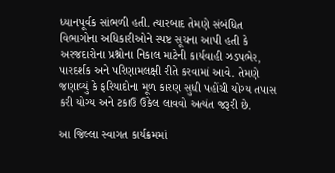ધ્યાનપૂર્વક સાંભળી હતી. ત્યારબાદ તેમણે સંબંધિત વિભાગોના અધિકારીઓને સ્પષ્ટ સૂચના આપી હતી કે અરજદારોના પ્રશ્નોના નિકાલ માટેની કાર્યવાહી ઝડપભેર, પારદર્શક અને પરિણામલક્ષી રીતે કરવામાં આવે. તેમણે જણાવ્યું કે ફરિયાદોના મૂળ કારણ સુધી પહોંચી યોગ્ય તપાસ કરી યોગ્ય અને ટકાઉ ઉકેલ લાવવો અત્યંત જરૂરી છે.

આ જિલ્લા સ્વાગત કાર્યક્રમમાં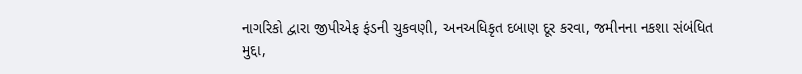નાગરિકો દ્વારા જીપીએફ ફંડની ચુકવણી, અનઅધિકૃત દબાણ દૂર કરવા, જમીનના નકશા સંબંધિત મુદ્દા,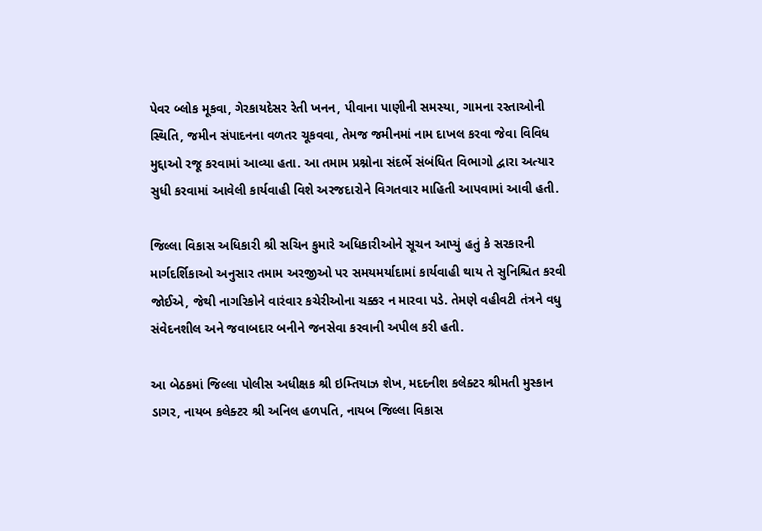પેવર બ્લોક મૂકવા, ગેરકાયદેસર રેતી ખનન, પીવાના પાણીની સમસ્યા, ગામના રસ્તાઓની સ્થિતિ, જમીન સંપાદનના વળતર ચૂકવવા, તેમજ જમીનમાં નામ દાખલ કરવા જેવા વિવિધ મુદ્દાઓ રજૂ કરવામાં આવ્યા હતા. આ તમામ પ્રશ્નોના સંદર્ભે સંબંધિત વિભાગો દ્વારા અત્યાર સુધી કરવામાં આવેલી કાર્યવાહી વિશે અરજદારોને વિગતવાર માહિતી આપવામાં આવી હતી.

જિલ્લા વિકાસ અધિકારી શ્રી સચિન કુમારે અધિકારીઓને સૂચન આપ્યું હતું કે સરકારની માર્ગદર્શિકાઓ અનુસાર તમામ અરજીઓ પર સમયમર્યાદામાં કાર્યવાહી થાય તે સુનિશ્ચિત કરવી જોઈએ, જેથી નાગરિકોને વારંવાર કચેરીઓના ચક્કર ન મારવા પડે. તેમણે વહીવટી તંત્રને વધુ સંવેદનશીલ અને જવાબદાર બનીને જનસેવા કરવાની અપીલ કરી હતી.

આ બેઠકમાં જિલ્લા પોલીસ અધીક્ષક શ્રી ઇમ્તિયાઝ શેખ, મદદનીશ કલેક્ટર શ્રીમતી મુસ્કાન ડાગર, નાયબ કલેક્ટર શ્રી અનિલ હળપતિ, નાયબ જિલ્લા વિકાસ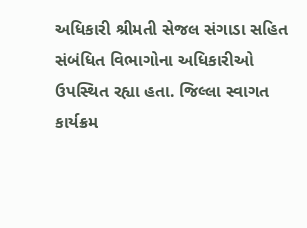અધિકારી શ્રીમતી સેજલ સંગાડા સહિત સંબંધિત વિભાગોના અધિકારીઓ ઉપસ્થિત રહ્યા હતા. જિલ્લા સ્વાગત કાર્યક્રમ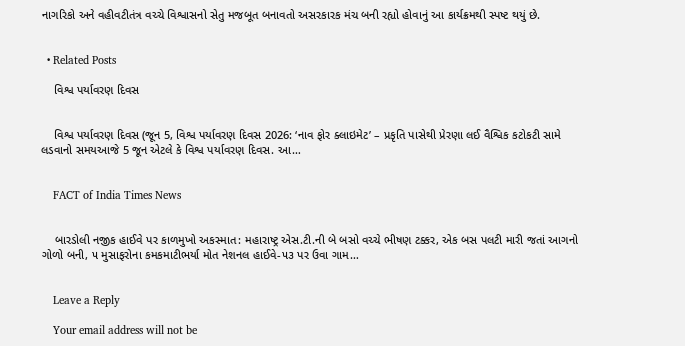નાગરિકો અને વહીવટીતંત્ર વચ્ચે વિશ્વાસનો સેતુ મજબૂત બનાવતો અસરકારક મંચ બની રહ્યો હોવાનું આ કાર્યક્રમથી સ્પષ્ટ થયું છે.


  • Related Posts

    વિશ્વ પર્યાવરણ દિવસ


    વિશ્વ પર્યાવરણ દિવસ (જૂન 5, વિશ્વ પર્યાવરણ દિવસ 2026: ‘નાવ ફોર ક્લાઇમેટ’ – પ્રકૃતિ પાસેથી પ્રેરણા લઈ વૈશ્વિક કટોકટી સામે લડવાનો સમયઆજે 5 જૂન એટલે કે વિશ્વ પર્યાવરણ દિવસ. આ…


    FACT of India Times News


    બારડોલી નજીક હાઈવે પર કાળમુખો અકસ્માત: મહારાષ્ટ્ર એસ.ટી.ની બે બસો વચ્ચે ભીષણ ટક્કર, એક બસ પલટી મારી જતાં આગનો ગોળો બની, ૫ મુસાફરોના કમકમાટીભર્યા મોત નેશનલ હાઈવે-૫૩ પર ઉવા ગામ…


    Leave a Reply

    Your email address will not be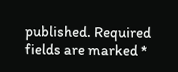published. Required fields are marked *